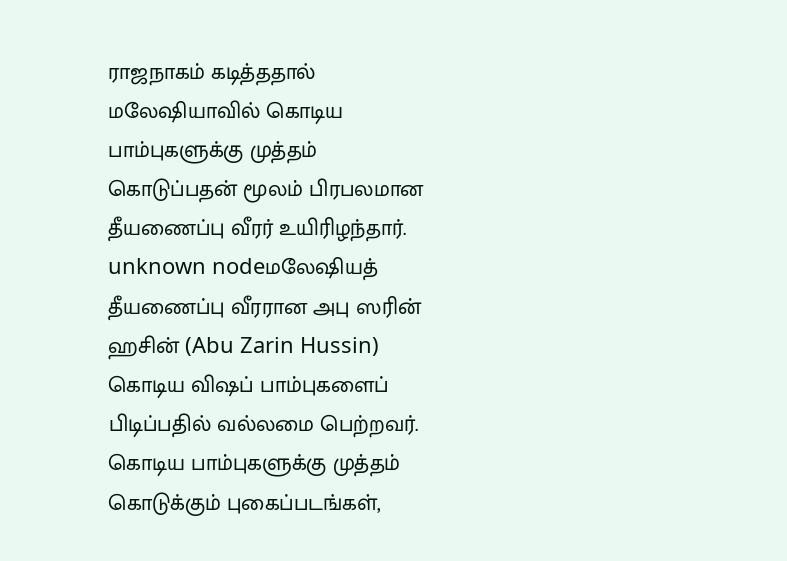ராஜநாகம் கடித்ததால் மலேஷியாவில் கொடிய பாம்புகளுக்கு முத்தம் கொடுப்பதன் மூலம் பிரபலமான தீயணைப்பு வீரர் உயிரிழந்தார்.
unknown nodeமலேஷியத் தீயணைப்பு வீரரான அபு ஸரின் ஹசின் (Abu Zarin Hussin) கொடிய விஷப் பாம்புகளைப் பிடிப்பதில் வல்லமை பெற்றவர். கொடிய பாம்புகளுக்கு முத்தம் கொடுக்கும் புகைப்படங்கள்,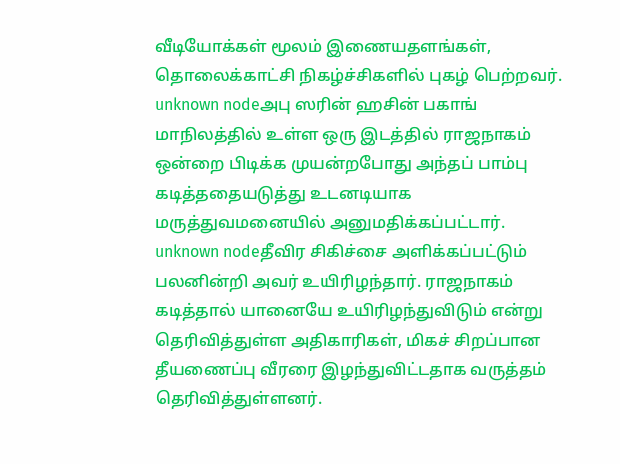வீடியோக்கள் மூலம் இணையதளங்கள், தொலைக்காட்சி நிகழ்ச்சிகளில் புகழ் பெற்றவர்.
unknown nodeஅபு ஸரின் ஹசின் பகாங் மாநிலத்தில் உள்ள ஒரு இடத்தில் ராஜநாகம் ஒன்றை பிடிக்க முயன்றபோது அந்தப் பாம்பு கடித்ததையடுத்து உடனடியாக மருத்துவமனையில் அனுமதிக்கப்பட்டார்.
unknown nodeதீவிர சிகிச்சை அளிக்கப்பட்டும் பலனின்றி அவர் உயிரிழந்தார். ராஜநாகம் கடித்தால் யானையே உயிரிழந்துவிடும் என்று தெரிவித்துள்ள அதிகாரிகள், மிகச் சிறப்பான தீயணைப்பு வீரரை இழந்துவிட்டதாக வருத்தம் தெரிவித்துள்ளனர்.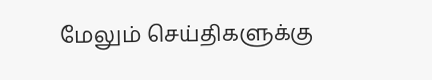மேலும் செய்திகளுக்கு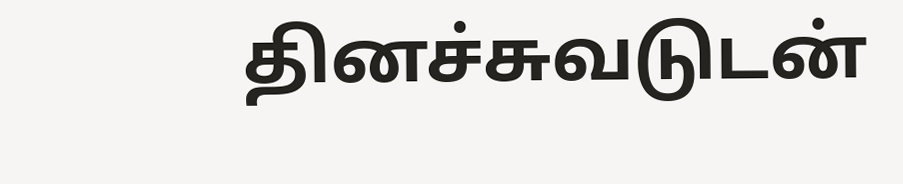தினச்சுவடுடன்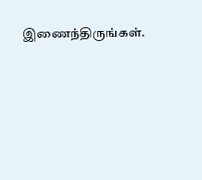இணைந்திருங்கள்.